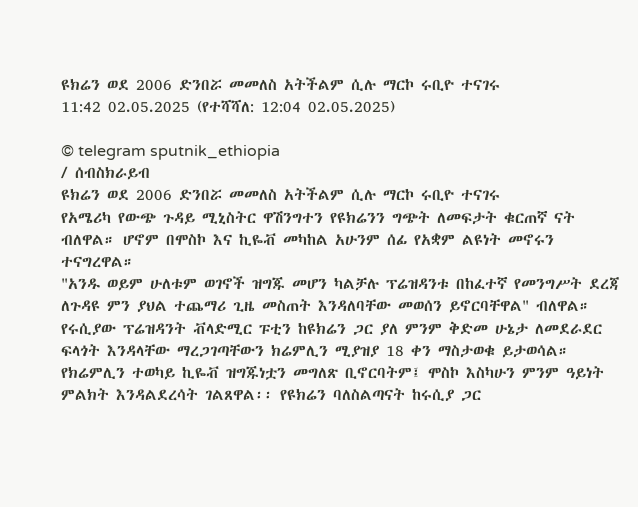ዩክሬን ወደ 2006 ድንበሯ መመለስ አትችልም ሲሉ ማርኮ ሩቢዮ ተናገሩ
11:42 02.05.2025 (የተሻሻለ: 12:04 02.05.2025)

© telegram sputnik_ethiopia
/ ሰብስክራይብ
ዩክሬን ወደ 2006 ድንበሯ መመለስ አትችልም ሲሉ ማርኮ ሩቢዮ ተናገሩ
የአሜሪካ የውጭ ጉዳይ ሚኒስትር ዋሽንግተን የዩክሬንን ግጭት ለመፍታት ቁርጠኛ ናት ብለዋል። ሆኖም በሞስኮ እና ኪዬቭ መካከል አሁንም ሰፊ የአቋም ልዩነት መኖሩን ተናግረዋል።
"አንዱ ወይም ሁለቱም ወገኖች ዝግጁ መሆን ካልቻሉ ፕሬዝዳንቱ በከፈተኛ የመንግሥት ደረጃ ለጉዳዩ ምን ያህል ተጨማሪ ጊዜ መስጠት እንዳለባቸው መወሰን ይኖርባቸዋል" ብለዋል።
የሩሲያው ፕሬዝዳንት ቭላድሚር ፑቲን ከዩክሬን ጋር ያለ ምንም ቅድመ ሁኔታ ለመደራደር ፍላጎት እንዳላቸው ማረጋገጣቸውን ክሬምሊን ሚያዝያ 18 ቀን ማስታወቁ ይታወሳል። የክሬምሊን ተወካይ ኪዬቭ ዝግጁነቷን መግለጽ ቢኖርባትም፤ ሞስኮ እስካሁን ምንም ዓይነት ምልክት እንዳልደረሳት ገልጸዋል፡፡ የዩክሬን ባለስልጣናት ከሩሲያ ጋር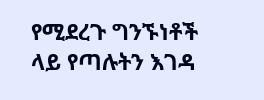የሚደረጉ ግንኙነቶች ላይ የጣሉትን እገዳ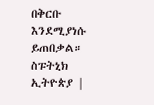በቅርቡ እንደሚያነሱ ይጠበቃል።
ስፑትኒክ ኢትዮጵያ |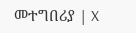መተግበሪያ | X